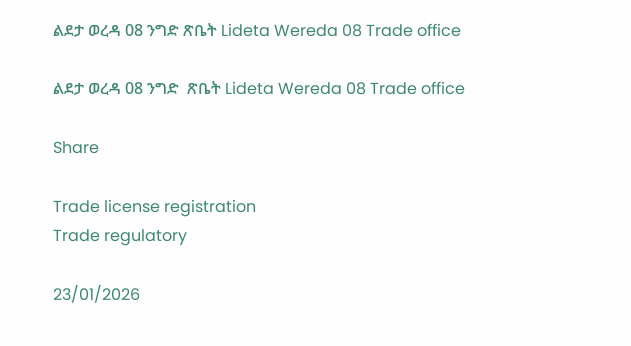ልደታ ወረዳ 08 ንግድ ጽቤት Lideta Wereda 08 Trade office

ልደታ ወረዳ 08 ንግድ  ጽቤት Lideta Wereda 08 Trade office

Share

Trade license registration
Trade regulatory

23/01/2026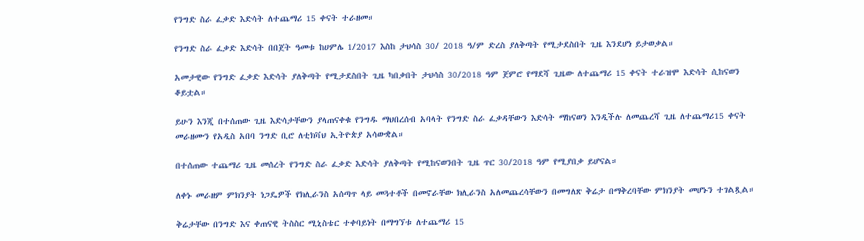የንግድ ስራ ፈቃድ እድሳት ለተጨማሪ 15 ቀናት ተራዘመ።

የንግድ ስራ ፈቃድ እድሳት በበጀት ዓመቱ ከሀምሌ 1/2017 እስከ ታህሳስ 30/ 2018 ዓ/ም ድረስ ያለቅጣት የሚታደስበት ጊዜ እንደሆነ ይታወቃል።

አመታዊው የንግድ ፈቃድ እድሳት ያለቅጣት የሚታደስበት ጊዜ ካበቃበት ታህሳስ 30/2018 ዓም ጀምሮ የማደሻ ጊዜው ለተጨማሪ 15 ቀናት ተራዝሞ እድሳት ሲከናወን ቆይቷል።

ይሁን እንጂ በተሰጠው ጊዜ እድሳታቸውን ያላጠናቀቁ የንግዱ ማህበረሰብ አባላት የንግድ ስራ ፈቃዳቸውን እድሳት ማከናወን እንዲችሉ ለመጨረሻ ጊዜ ለተጨማሪ15 ቀናት መራዘሙን የአዲስ አበባ ንግድ ቢሮ ለቲክቫህ ኢትዮጵያ አሳውቋል።

በተሰጠው ተጨማሪ ጊዜ መሰረት የንግድ ስራ ፈቃድ እድሳት ያለቅጣት የሚከናወንበት ጊዜ ጥር 30/2018 ዓም የሚያበቃ ይሆናል።

ለቀኑ መራዘም ምክንያት ነጋዴዎች የክሊራንስ አሰጣጥ ላይ መጓተቶች በመኖራቸው ክሊራንስ አለመጨረሳቸውን በመግለጽ ቅሬታ በማቅረባቸው ምክንያት መሆኑን ተገልጿል።

ቅሬታቸው በንግድ እና ቀጠናዊ ትስስር ሚኒስቴር ተቀባይነት በማግኘቱ ለተጨማሪ 15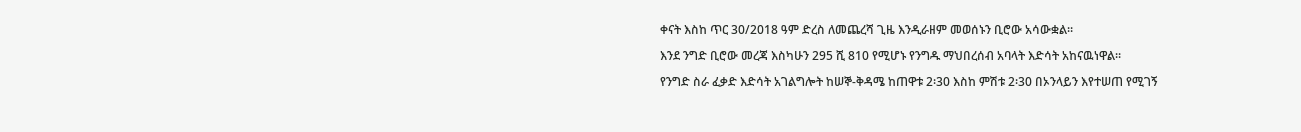ቀናት እስከ ጥር 30/2018 ዓም ድረስ ለመጨረሻ ጊዜ እንዲራዘም መወሰኑን ቢሮው አሳውቋል።

እንደ ንግድ ቢሮው መረጃ እስካሁን 295 ሺ 810 የሚሆኑ የንግዱ ማህበረሰብ አባላት እድሳት አከናዉነዋል።

የንግድ ስራ ፈቃድ እድሳት አገልግሎት ከሠኞ-ቅዳሜ ከጠዋቱ 2፡30 እስከ ምሽቱ 2፡30 በኦንላይን እየተሠጠ የሚገኝ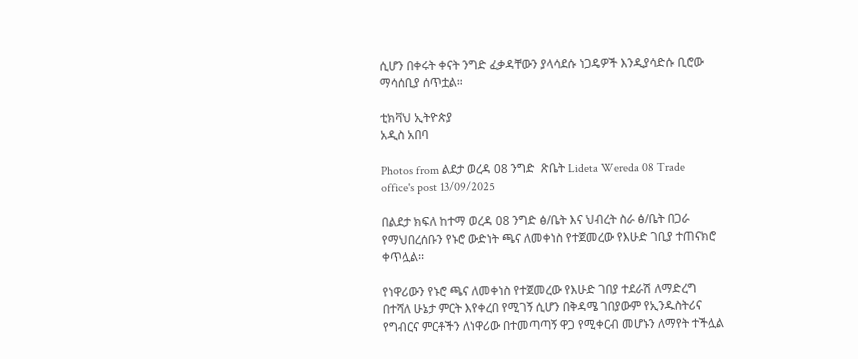ሲሆን በቀሩት ቀናት ንግድ ፈቃዳቸውን ያላሳደሱ ነጋዴዎች እንዲያሳድሱ ቢሮው ማሳሰቢያ ሰጥቷል።

ቲክቫህ ኢትዮጵያ
አዲስ አበባ

Photos from ልደታ ወረዳ 08 ንግድ  ጽቤት Lideta Wereda 08 Trade office's post 13/09/2025

በልደታ ክፍለ ከተማ ወረዳ 08 ንግድ ፅ/ቤት እና ህብረት ስራ ፅ/ቤት በጋራ የማህበረሰቡን የኑሮ ውድነት ጫና ለመቀነስ የተጀመረው የእሁድ ገቢያ ተጠናክሮ ቀጥሏል፡፡

የነዋሪውን የኑሮ ጫና ለመቀነስ የተጀመረው የእሁድ ገበያ ተደራሽ ለማድረግ በተሻለ ሁኔታ ምርት እየቀረበ የሚገኝ ሲሆን በቅዳሜ ገበያውም የኢንዱስትሪና የግብርና ምርቶችን ለነዋሪው በተመጣጣኝ ዋጋ የሚቀርብ መሆኑን ለማየት ተችሏል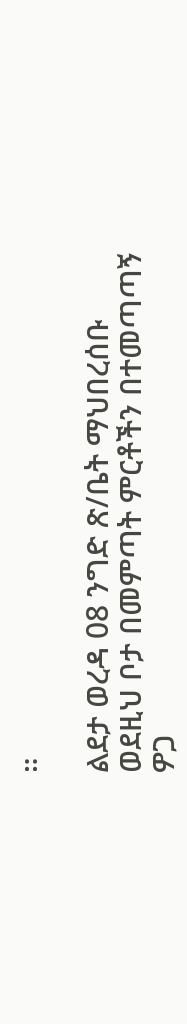።

ልደታ ወረዳ 08 ንግድ ጽ/ቤት ማህበረሰቡ ወደዚህ ቦታ በመምጣት ምርቶችን በተመጣጣኝ ዎጋ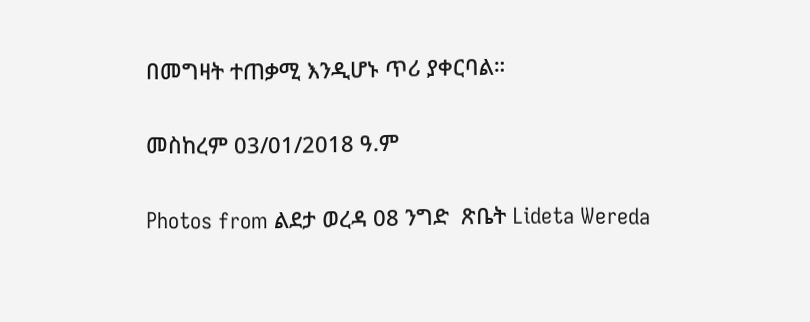በመግዛት ተጠቃሚ እንዲሆኑ ጥሪ ያቀርባል።

መስከረም 03/01/2018 ዓ.ም

Photos from ልደታ ወረዳ 08 ንግድ  ጽቤት Lideta Wereda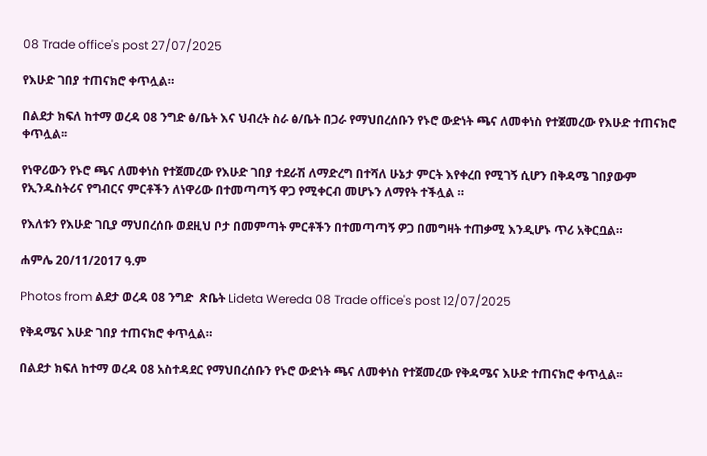08 Trade office's post 27/07/2025

የእሁድ ገበያ ተጠናክሮ ቀጥሏል።

በልደታ ክፍለ ከተማ ወረዳ 08 ንግድ ፅ/ቤት እና ህብረት ስራ ፅ/ቤት በጋራ የማህበረሰቡን የኑሮ ውድነት ጫና ለመቀነስ የተጀመረው የእሁድ ተጠናክሮ ቀጥሏል፡፡

የነዋሪውን የኑሮ ጫና ለመቀነስ የተጀመረው የእሁድ ገበያ ተደራሽ ለማድረግ በተሻለ ሁኔታ ምርት እየቀረበ የሚገኝ ሲሆን በቅዳሜ ገበያውም የኢንዱስትሪና የግብርና ምርቶችን ለነዋሪው በተመጣጣኝ ዋጋ የሚቀርብ መሆኑን ለማየት ተችሏል ።

የእለቱን የእሁድ ገቢያ ማህበረሰቡ ወደዚህ ቦታ በመምጣት ምርቶችን በተመጣጣኝ ዎጋ በመግዛት ተጠቃሚ እንዲሆኑ ጥሪ አቅርቧል።

ሐምሌ 20/11/2017 ዓ.ም

Photos from ልደታ ወረዳ 08 ንግድ  ጽቤት Lideta Wereda 08 Trade office's post 12/07/2025

የቅዳሜና እሁድ ገበያ ተጠናክሮ ቀጥሏል።

በልደታ ክፍለ ከተማ ወረዳ 08 አስተዳደር የማህበረሰቡን የኑሮ ውድነት ጫና ለመቀነስ የተጀመረው የቅዳሜና እሁድ ተጠናክሮ ቀጥሏል፡፡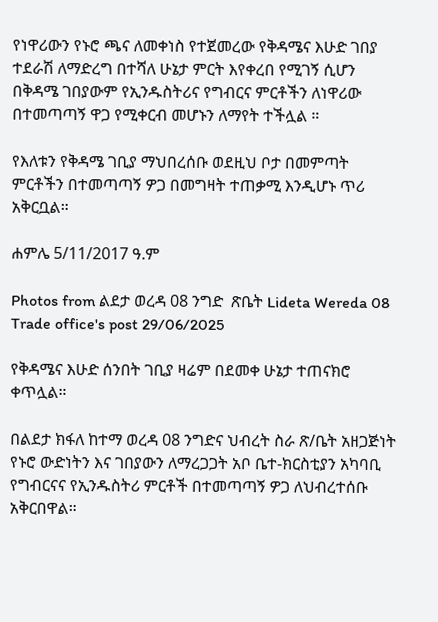የነዋሪውን የኑሮ ጫና ለመቀነስ የተጀመረው የቅዳሜና እሁድ ገበያ ተደራሽ ለማድረግ በተሻለ ሁኔታ ምርት እየቀረበ የሚገኝ ሲሆን በቅዳሜ ገበያውም የኢንዱስትሪና የግብርና ምርቶችን ለነዋሪው በተመጣጣኝ ዋጋ የሚቀርብ መሆኑን ለማየት ተችሏል ።

የእለቱን የቅዳሜ ገቢያ ማህበረሰቡ ወደዚህ ቦታ በመምጣት ምርቶችን በተመጣጣኝ ዎጋ በመግዛት ተጠቃሚ እንዲሆኑ ጥሪ አቅርቧል።

ሐምሌ 5/11/2017 ዓ.ም

Photos from ልደታ ወረዳ 08 ንግድ  ጽቤት Lideta Wereda 08 Trade office's post 29/06/2025

የቅዳሜና እሁድ ሰንበት ገቢያ ዛሬም በደመቀ ሁኔታ ተጠናክሮ ቀጥሏል።

በልደታ ክፋለ ከተማ ወረዳ 08 ንግድና ህብረት ስራ ጽ/ቤት አዘጋጅነት የኑሮ ውድነትን እና ገበያውን ለማረጋጋት አቦ ቤተ-ክርስቲያን አካባቢ የግብርናና የኢንዱስትሪ ምርቶች በተመጣጣኝ ዎጋ ለህብረተሰቡ አቅርበዋል።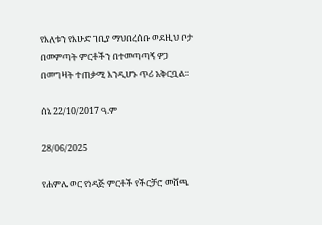የእለቱን የእሁድ ገቢያ ማህበረሰቡ ወደዚህ ቦታ በመምጣት ምርቶችን በተመጣጣኝ ዎጋ በመግዛት ተጠቃሚ እንዲሆኑ ጥሪ አቅርቧል።

ሰኔ 22/10/2017 ዓ.ም

28/06/2025

የሐምሌ ወር የነዳጅ ምርቶች የችርቻሮ መሸጫ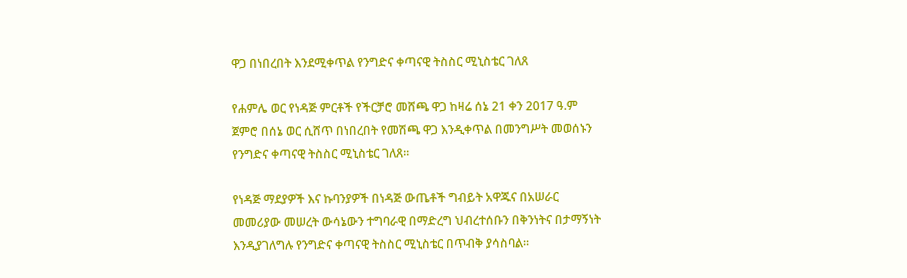ዋጋ በነበረበት እንደሚቀጥል የንግድና ቀጣናዊ ትስስር ሚኒስቴር ገለጸ

የሐምሌ ወር የነዳጅ ምርቶች የችርቻሮ መሸጫ ዋጋ ከዛሬ ሰኔ 21 ቀን 2017 ዓ.ም ጀምሮ በሰኔ ወር ሲሸጥ በነበረበት የመሽጫ ዋጋ እንዲቀጥል በመንግሥት መወሰኑን የንግድና ቀጣናዊ ትስስር ሚኒስቴር ገለጸ፡፡

የነዳጅ ማደያዎች እና ኩባንያዎች በነዳጅ ውጤቶች ግብይት አዋጁና በአሠራር መመሪያው መሠረት ውሳኔውን ተግባራዊ በማድረግ ህብረተሰቡን በቅንነትና በታማኝነት እንዲያገለግሉ የንግድና ቀጣናዊ ትስስር ሚኒስቴር በጥብቅ ያሳስባል፡፡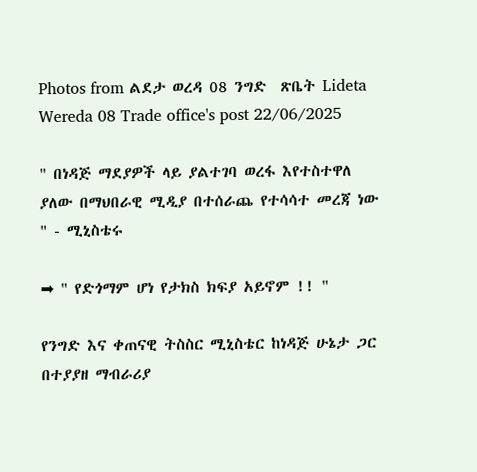Photos from ልደታ ወረዳ 08 ንግድ  ጽቤት Lideta Wereda 08 Trade office's post 22/06/2025

" በነዳጅ ማደያዎች ላይ ያልተገባ ወረፋ እየተስተዋለ ያለው በማህበራዊ ሚዲያ በተሰራጨ የተሳሳተ መረጃ ነው " - ሚኒስቴሩ

➡ " የድጎማም ሆነ የታክስ ክፍያ አይኖም !! "

የንግድ እና ቀጠናዊ ትስስር ሚኒስቴር ከነዳጅ ሁኔታ ጋር በተያያዘ ማብራሪያ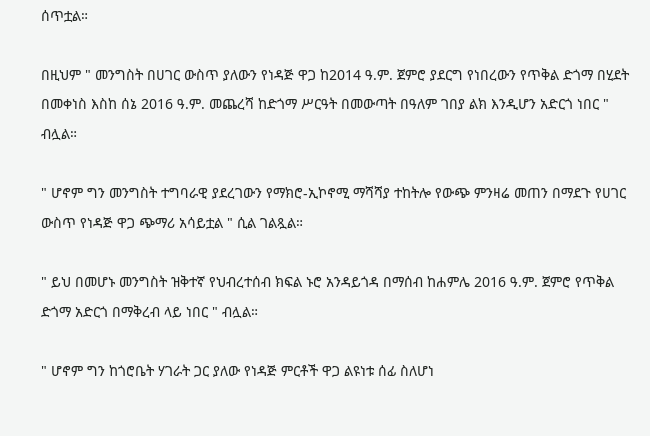ሰጥቷል።

በዚህም " መንግስት በሀገር ውስጥ ያለውን የነዳጅ ዋጋ ከ2014 ዓ.ም. ጀምሮ ያደርግ የነበረውን የጥቅል ድጎማ በሂደት በመቀነስ እስከ ሰኔ 2016 ዓ.ም. መጨረሻ ከድጎማ ሥርዓት በመውጣት በዓለም ገበያ ልክ እንዲሆን አድርጎ ነበር " ብሏል።

" ሆኖም ግን መንግስት ተግባራዊ ያደረገውን የማክሮ-ኢኮኖሚ ማሻሻያ ተከትሎ የውጭ ምንዛሬ መጠን በማደጉ የሀገር ውስጥ የነዳጅ ዋጋ ጭማሪ አሳይቷል " ሲል ገልጿል።

" ይህ በመሆኑ መንግስት ዝቅተኛ የህብረተሰብ ክፍል ኑሮ አንዳይጎዳ በማሰብ ከሐምሌ 2016 ዓ.ም. ጀምሮ የጥቅል ድጎማ አድርጎ በማቅረብ ላይ ነበር " ብሏል።

" ሆኖም ግን ከጎሮቤት ሃገራት ጋር ያለው የነዳጅ ምርቶች ዋጋ ልዩነቱ ሰፊ ስለሆነ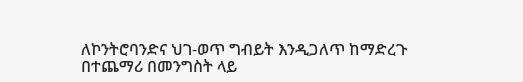ለኮንትሮባንድና ህገ-ወጥ ግብይት እንዲጋለጥ ከማድረጉ በተጨማሪ በመንግስት ላይ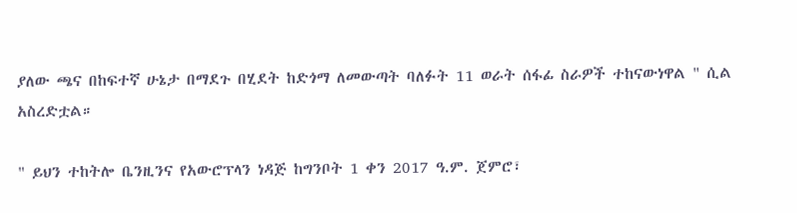ያለው ጫና በከፍተኛ ሁኔታ በማደጉ በሂደት ከድጎማ ለመውጣት ባለፉት 11 ወራት ሰፋፊ ስራዎች ተከናውነዋል " ሲል አስረድቷል።

" ይህን ተከትሎ ቤንዚንና የአውሮፕላን ነዳጅ ከግንቦት 1 ቀን 2017 ዓ.ም. ጀምሮ፣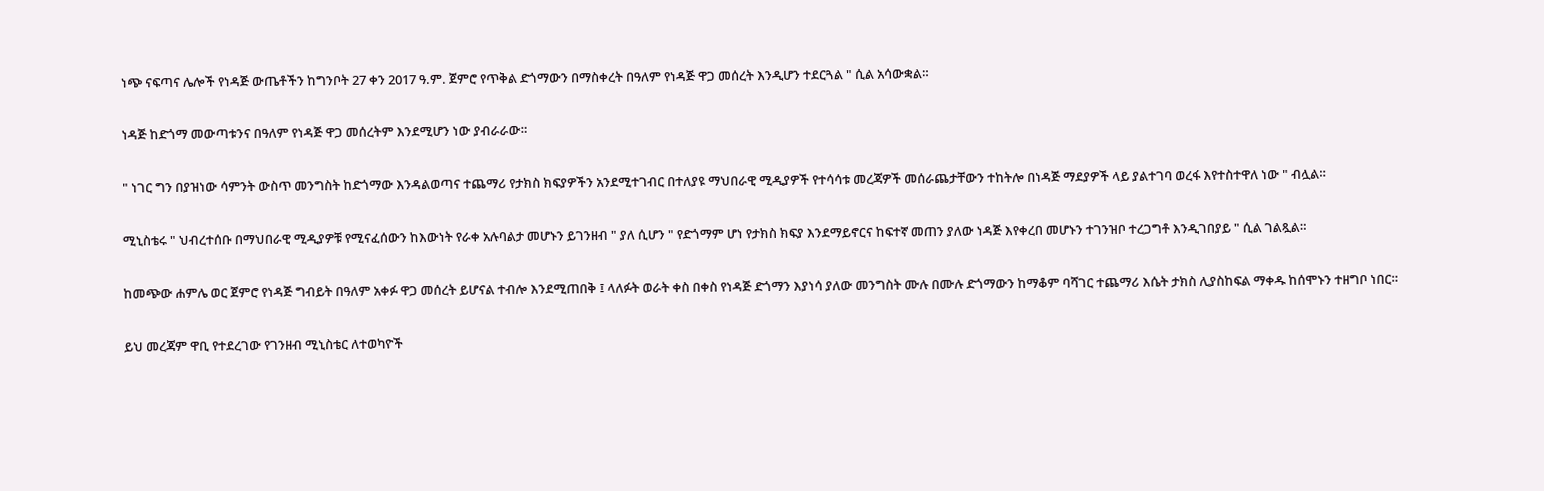ነጭ ናፍጣና ሌሎች የነዳጅ ውጤቶችን ከግንቦት 27 ቀን 2017 ዓ.ም. ጀምሮ የጥቅል ድጎማውን በማስቀረት በዓለም የነዳጅ ዋጋ መሰረት እንዲሆን ተደርጓል " ሲል አሳውቋል።

ነዳጅ ከድጎማ መውጣቱንና በዓለም የነዳጅ ዋጋ መሰረትም እንደሚሆን ነው ያብራራው።

" ነገር ግን በያዝነው ሳምንት ውስጥ መንግስት ከድጎማው እንዳልወጣና ተጨማሪ የታክስ ክፍያዎችን አንደሚተገብር በተለያዩ ማህበራዊ ሚዲያዎች የተሳሳቱ መረጃዎች መሰራጨታቸውን ተከትሎ በነዳጅ ማደያዎች ላይ ያልተገባ ወረፋ እየተስተዋለ ነው " ብሏል።

ሚኒስቴሩ " ህብረተሰቡ በማህበራዊ ሚዲያዎቹ የሚናፈሰውን ከእውነት የራቀ አሉባልታ መሆኑን ይገንዘብ " ያለ ሲሆን " የድጎማም ሆነ የታክስ ክፍያ እንደማይኖርና ከፍተኛ መጠን ያለው ነዳጅ እየቀረበ መሆኑን ተገንዝቦ ተረጋግቶ እንዲገበያይ " ሲል ገልጿል።

ከመጭው ሐምሌ ወር ጀምሮ የነዳጅ ግብይት በዓለም አቀፉ ዋጋ መሰረት ይሆናል ተብሎ እንደሚጠበቅ ፤ ላለፉት ወራት ቀስ በቀስ የነዳጅ ድጎማን እያነሳ ያለው መንግስት ሙሉ በሙሉ ድጎማውን ከማቆም ባሻገር ተጨማሪ እሴት ታክስ ሊያስከፍል ማቀዱ ከሰሞኑን ተዘግቦ ነበር።

ይህ መረጃም ዋቢ የተደረገው የገንዘብ ሚኒስቴር ለተወካዮች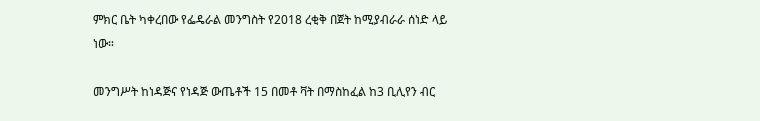ምክር ቤት ካቀረበው የፌዴራል መንግስት የ2018 ረቂቅ በጀት ከሚያብራራ ሰነድ ላይ ነው።

መንግሥት ከነዳጅና የነዳጅ ውጤቶች 15 በመቶ ቫት በማስከፈል ከ3 ቢሊየን ብር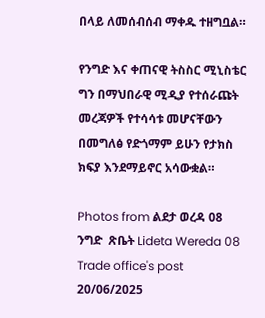በላይ ለመሰብሰብ ማቀዱ ተዘግቧል።

የንግድ እና ቀጠናዊ ትስስር ሚኒስቴር ግን በማህበራዊ ሚዲያ የተሰራጩት መረጃዎች የተሳሳቱ መሆናቸውን በመግለፅ የድጎማም ይሁን የታክስ ክፍያ እንደማይኖር አሳውቋል።

Photos from ልደታ ወረዳ 08 ንግድ  ጽቤት Lideta Wereda 08 Trade office's post 20/06/2025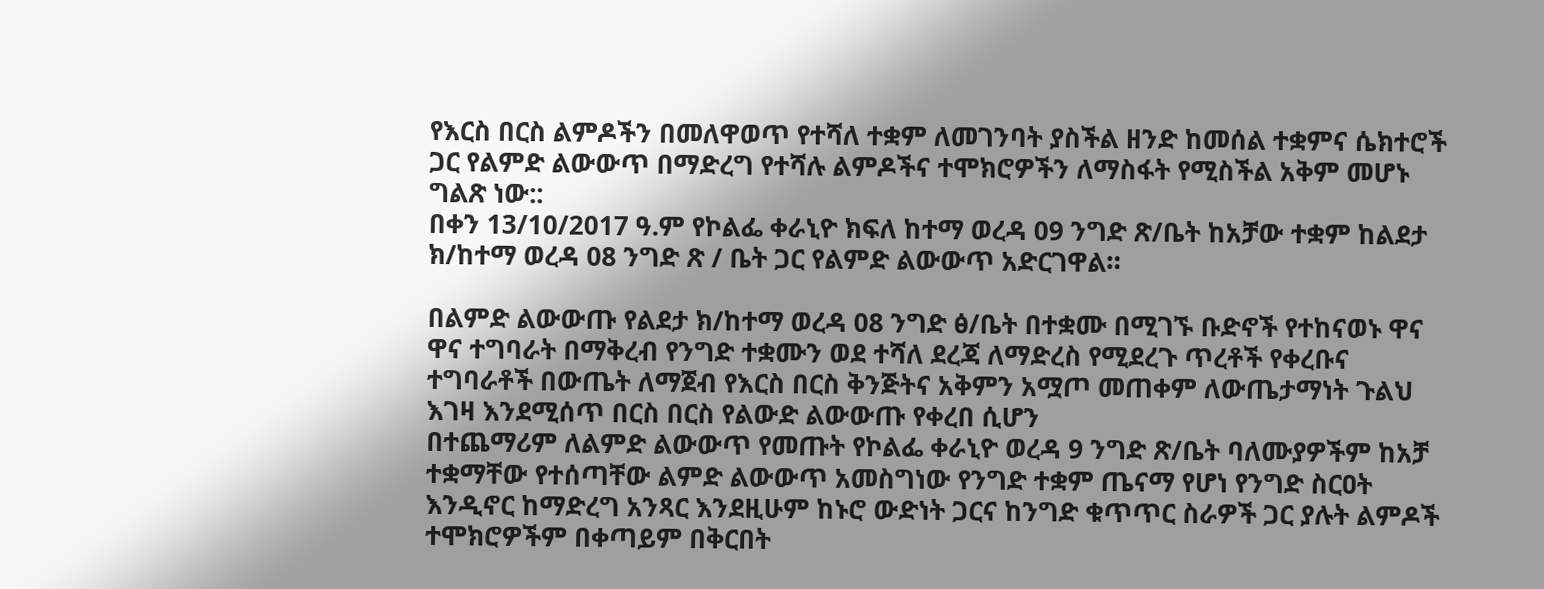የእርስ በርስ ልምዶችን በመለዋወጥ የተሻለ ተቋም ለመገንባት ያስችል ዘንድ ከመሰል ተቋምና ሴክተሮች ጋር የልምድ ልውውጥ በማድረግ የተሻሉ ልምዶችና ተሞክሮዎችን ለማስፋት የሚስችል አቅም መሆኑ ግልጽ ነው::
በቀን 13/10/2017 ዓ.ም የኮልፌ ቀራኒዮ ክፍለ ከተማ ወረዳ 09 ንግድ ጽ/ቤት ከአቻው ተቋም ከልደታ ክ/ከተማ ወረዳ 08 ንግድ ጽ / ቤት ጋር የልምድ ልውውጥ አድርገዋል።

በልምድ ልውውጡ የልደታ ክ/ከተማ ወረዳ 08 ንግድ ፅ/ቤት በተቋሙ በሚገኙ ቡድኖች የተከናወኑ ዋና ዋና ተግባራት በማቅረብ የንግድ ተቋሙን ወደ ተሻለ ደረጃ ለማድረስ የሚደረጉ ጥረቶች የቀረቡና ተግባራቶች በውጤት ለማጀብ የእርስ በርስ ቅንጅትና አቅምን አሟጦ መጠቀም ለውጤታማነት ጉልህ እገዛ እንደሚሰጥ በርስ በርስ የልውድ ልውውጡ የቀረበ ሲሆን
በተጨማሪም ለልምድ ልውውጥ የመጡት የኮልፌ ቀራኒዮ ወረዳ 9 ንግድ ጽ/ቤት ባለሙያዎችም ከአቻ ተቋማቸው የተሰጣቸው ልምድ ልውውጥ አመስግነው የንግድ ተቋም ጤናማ የሆነ የንግድ ስርዐት እንዲኖር ከማድረግ አንጻር እንደዚሁም ከኑሮ ውድነት ጋርና ከንግድ ቁጥጥር ስራዎች ጋር ያሉት ልምዶች ተሞክሮዎችም በቀጣይም በቅርበት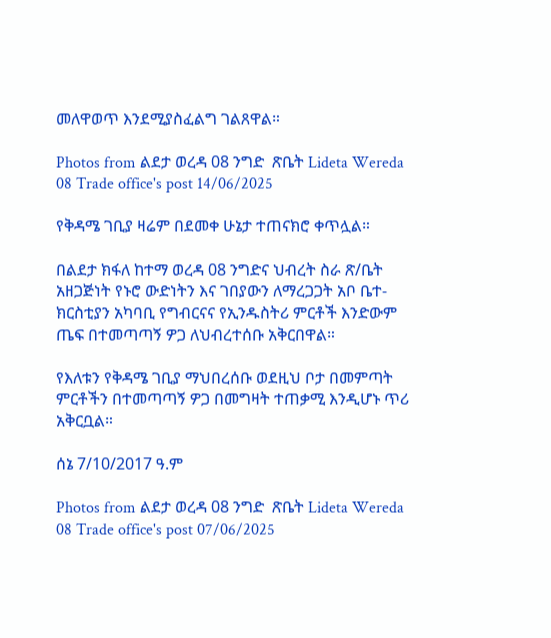መለዋወጥ እንደሚያስፈልግ ገልጸዋል።

Photos from ልደታ ወረዳ 08 ንግድ  ጽቤት Lideta Wereda 08 Trade office's post 14/06/2025

የቅዳሜ ገቢያ ዛሬም በደመቀ ሁኔታ ተጠናክሮ ቀጥሏል።

በልደታ ክፋለ ከተማ ወረዳ 08 ንግድና ህብረት ስራ ጽ/ቤት አዘጋጅነት የኑሮ ውድነትን እና ገበያውን ለማረጋጋት አቦ ቤተ-ክርስቲያን አካባቢ የግብርናና የኢንዱስትሪ ምርቶች እንድውም ጤፍ በተመጣጣኝ ዎጋ ለህብረተሰቡ አቅርበዋል።

የእለቱን የቅዳሜ ገቢያ ማህበረሰቡ ወደዚህ ቦታ በመምጣት ምርቶችን በተመጣጣኝ ዎጋ በመግዛት ተጠቃሚ እንዲሆኑ ጥሪ አቅርቧል።

ሰኔ 7/10/2017 ዓ.ም

Photos from ልደታ ወረዳ 08 ንግድ  ጽቤት Lideta Wereda 08 Trade office's post 07/06/2025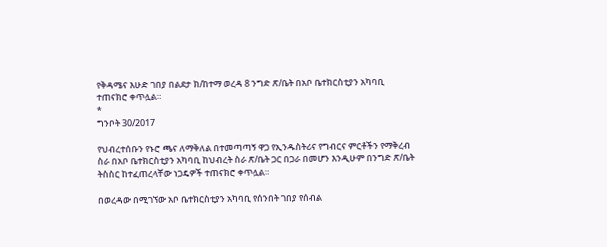የቅዳሜና እሁድ ገበያ በልደታ ክ/ከተማ ወረዳ 8 ንግድ ጽ/ቤት በአቦ ቤተክርስቲያን አካባቢ ተጠናክሮ ቀጥሏል።
*
ግንቦት 30/2017

የህብረተሰቡን የኑሮ ጫና ለማቅለል በተመጣጣኝ ዋጋ የኢንዱስትሪና የግብርና ምርቶችን የማቅረብ ስራ በአቦ ቤተክርስቲያን አካባቢ ከህብረት ስራ ጽ/ቤት ጋር በጋራ በመሆን እንዲሁም በንግድ ጽ/ቤት ትስስር ከተፈጠረላቸው ነጋዴዎች ተጠናክሮ ቀጥሏል።

በወረዳው በሚገኘው አቦ ቤተክርስቲያን አካባቢ የሰንበት ገበያ የሰብል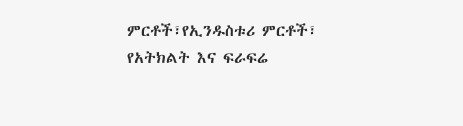ምርቶች፣የኢንዱስቱሪ ምርቶች፣ የአትክልት እና ፍራፍሬ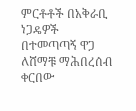ምርቶቶች በአቅራቢ ነጋዴዎች በተመጣጣኝ ዋጋ ለሸማቹ ማሕበረሰብ ቀርበው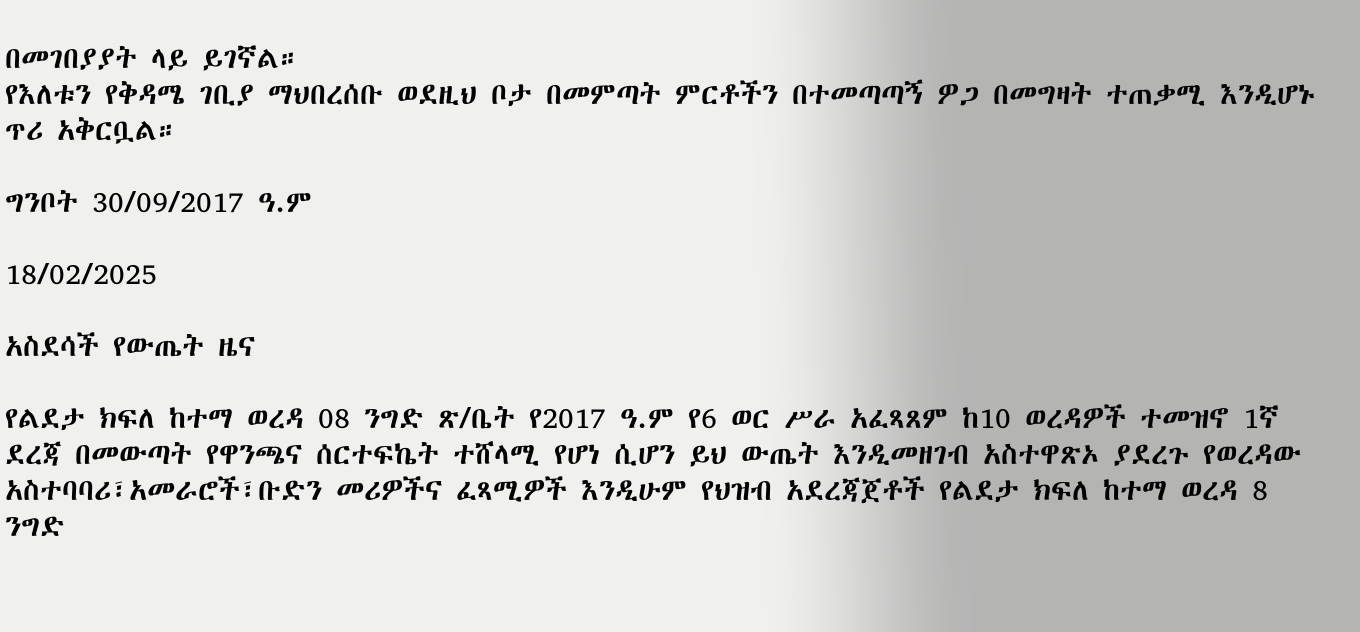በመገበያያት ላይ ይገኛል።
የእለቱን የቅዳሜ ገቢያ ማህበረሰቡ ወደዚህ ቦታ በመምጣት ምርቶችን በተመጣጣኝ ዎጋ በመግዛት ተጠቃሚ እንዲሆኑ ጥሪ አቅርቧል።

ግንቦት 30/09/2017 ዓ.ም

18/02/2025

አስደሳች የውጤት ዜና

የልደታ ክፍለ ከተማ ወረዳ 08 ንግድ ጽ/ቤት የ2017 ዓ.ም የ6 ወር ሥራ አፈጻጸም ከ10 ወረዳዎች ተመዝኖ 1ኛ ደረጃ በመውጣት የዋንጫና ሰርተፍኬት ተሸላሚ የሆነ ሲሆን ይህ ውጤት እንዲመዘገብ አስተዋጽኦ ያደረጉ የወረዳው አስተባባሪ፣አመራሮች፣ቡድን መሪዎችና ፈጻሚዎች እንዲሁም የህዝብ አደረጃጀቶች የልደታ ክፍለ ከተማ ወረዳ 8 ንግድ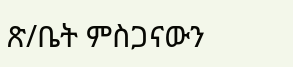ጽ/ቤት ምስጋናውን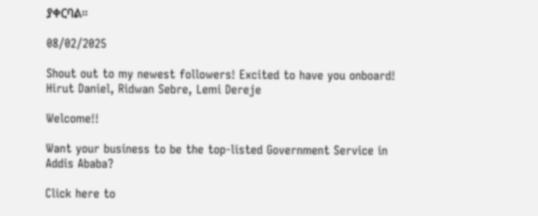ያቀርባል።

08/02/2025

Shout out to my newest followers! Excited to have you onboard! Hirut Daniel, Ridwan Sebre, Lemi Dereje

Welcome!!

Want your business to be the top-listed Government Service in Addis Ababa?

Click here to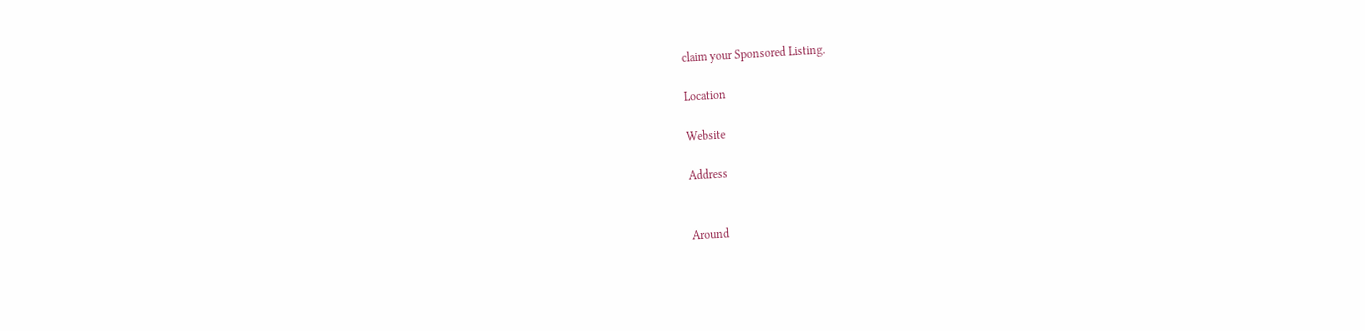claim your Sponsored Listing.

Location

Website

Address


Around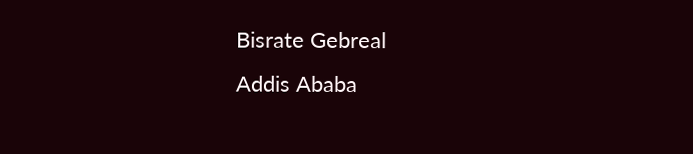Bisrate Gebreal
Addis Ababa